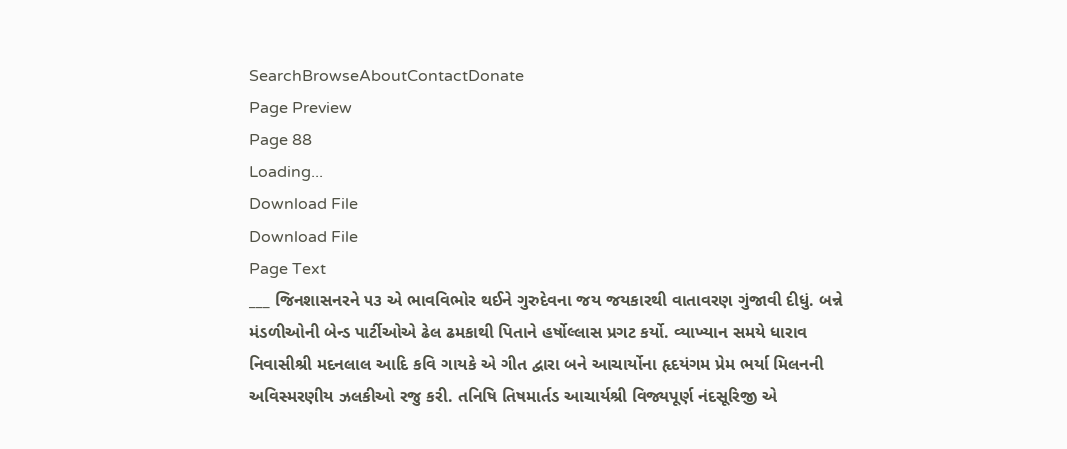SearchBrowseAboutContactDonate
Page Preview
Page 88
Loading...
Download File
Download File
Page Text
___ જિનશાસનરને ૫૩ એ ભાવવિભોર થઈને ગુરુદેવના જય જયકારથી વાતાવરણ ગુંજાવી દીધું. બન્ને મંડળીઓની બેન્ડ પાર્ટીઓએ ઢેલ ઢમકાથી પિતાને હર્ષોલ્લાસ પ્રગટ કર્યો. વ્યાખ્યાન સમયે ધારાવ નિવાસીશ્રી મદનલાલ આદિ કવિ ગાયકે એ ગીત દ્વારા બને આચાર્યોના હૃદયંગમ પ્રેમ ભર્યા મિલનની અવિસ્મરણીય ઝલકીઓ રજુ કરી. તનિષિ તિષમાર્તડ આચાર્યશ્રી વિજ્યપૂર્ણ નંદસૂરિજી એ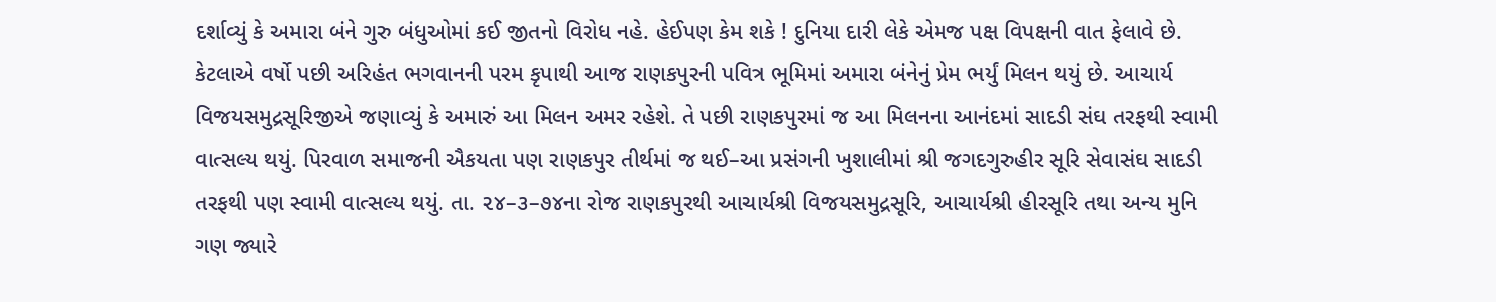દર્શાવ્યું કે અમારા બંને ગુરુ બંધુઓમાં કઈ જીતનો વિરોધ નહે. હેઈપણ કેમ શકે ! દુનિયા દારી લેકે એમજ પક્ષ વિપક્ષની વાત ફેલાવે છે. કેટલાએ વર્ષો પછી અરિહંત ભગવાનની પરમ કૃપાથી આજ રાણકપુરની પવિત્ર ભૂમિમાં અમારા બંનેનું પ્રેમ ભર્યું મિલન થયું છે. આચાર્ય વિજયસમુદ્રસૂરિજીએ જણાવ્યું કે અમારું આ મિલન અમર રહેશે. તે પછી રાણકપુરમાં જ આ મિલનના આનંદમાં સાદડી સંઘ તરફથી સ્વામી વાત્સલ્ય થયું. પિરવાળ સમાજની ઐકયતા પણ રાણકપુર તીર્થમાં જ થઈ–આ પ્રસંગની ખુશાલીમાં શ્રી જગદગુરુહીર સૂરિ સેવાસંઘ સાદડી તરફથી પણ સ્વામી વાત્સલ્ય થયું. તા. ૨૪–૩–૭૪ના રોજ રાણકપુરથી આચાર્યશ્રી વિજયસમુદ્રસૂરિ, આચાર્યશ્રી હીરસૂરિ તથા અન્ય મુનિ ગણ જ્યારે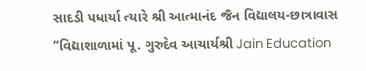સાદડી પધાર્યા ત્યારે શ્રી આત્માનંદ જૈન વિદ્યાલય-છાત્રાવાસ “વિદ્યાશાળામાં પૂ. ગુરુદેવ આચાર્યશ્રી Jain Education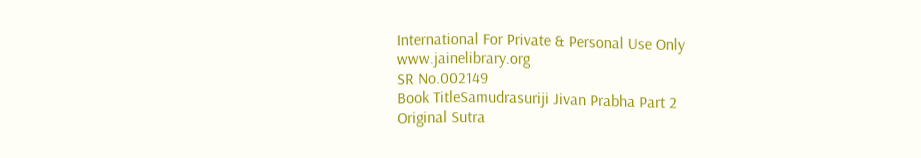International For Private & Personal Use Only www.jainelibrary.org
SR No.002149
Book TitleSamudrasuriji Jivan Prabha Part 2
Original Sutra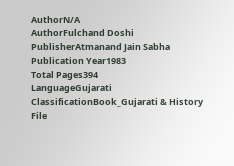AuthorN/A
AuthorFulchand Doshi
PublisherAtmanand Jain Sabha
Publication Year1983
Total Pages394
LanguageGujarati
ClassificationBook_Gujarati & History
File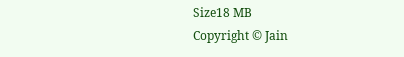Size18 MB
Copyright © Jain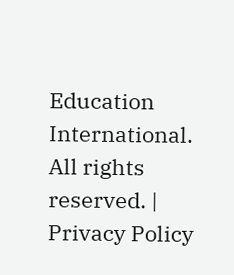Education International. All rights reserved. | Privacy Policy